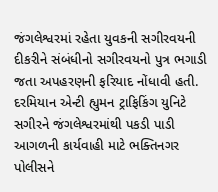જંગલેશ્વરમાં રહેતા યુવકની સગીરવયની દીકરીને સંબંધીનો સગીરવયનો પુત્ર ભગાડી જતા અપહરણની ફરિયાદ નોંધાવી હતી. દરમિયાન એન્ટી હ્યુમન ટ્રાફિકિંગ યુનિટે સગીરને જંગલેશ્વરમાંથી પકડી પાડી આગળની કાર્યવાહી માટે ભક્તિનગર પોલીસને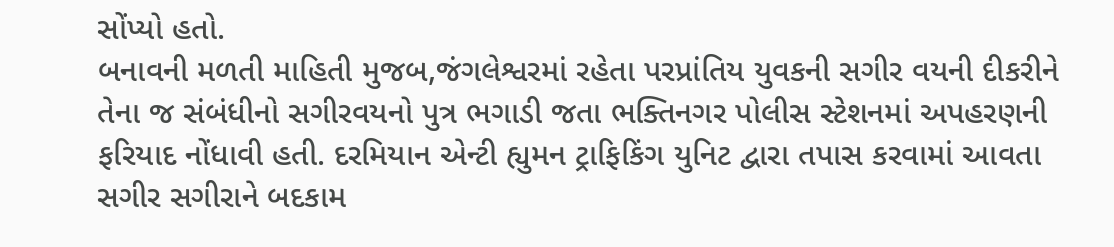સોંપ્યો હતો.
બનાવની મળતી માહિતી મુજબ,જંગલેશ્વરમાં રહેતા પરપ્રાંતિય યુવકની સગીર વયની દીકરીને તેના જ સંબંધીનો સગીરવયનો પુત્ર ભગાડી જતા ભક્તિનગર પોલીસ સ્ટેશનમાં અપહરણની ફરિયાદ નોંધાવી હતી. દરમિયાન એન્ટી હ્યુમન ટ્રાફિકિંગ યુનિટ દ્વારા તપાસ કરવામાં આવતા સગીર સગીરાને બદકામ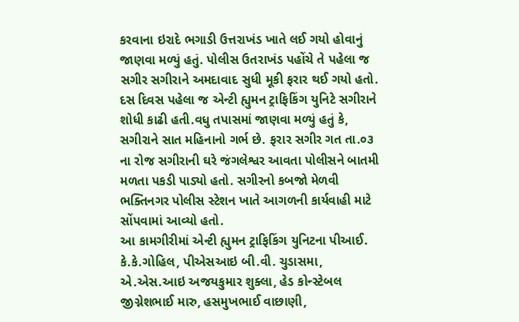કરવાના ઇરાદે ભગાડી ઉત્તરાખંડ ખાતે લઈ ગયો હોવાનું જાણવા મળ્યું હતું. પોલીસ ઉતરાખંડ પહોંચે તે પહેલા જ સગીર સગીરાને અમદાવાદ સુધી મૂકી ફરાર થઈ ગયો હતો. દસ દિવસ પહેલા જ એન્ટી હ્યુમન ટ્રાફિકિંગ યુનિટે સગીરાને શોધી કાઢી હતી.વધુ તપાસમાં જાણવા મળ્યું હતું કે, સગીરાને સાત મહિનાનો ગર્ભ છે. ફરાર સગીર ગત તા.૦૩ ના રોજ સગીરાની ઘરે જંગલેશ્વર આવતા પોલીસને બાતમી મળતા પકડી પાડ્યો હતો. સગીરનો કબજો મેળવી ભક્તિનગર પોલીસ સ્ટેશન ખાતે આગળની કાર્યવાહી માટે સોંપવામાં આવ્યો હતો.
આ કામગીરીમાં એન્ટી હ્યુમન ટ્રાફિકિંગ યુનિટના પીઆઈ. કે.કે.ગોહિલ, પીએસઆઇ બી.વી. ચુડાસમા, એ.એસ.આઇ અજયકુમાર શુક્લા, હેડ કોન્સ્ટેબલ જીગ્નેશભાઈ મારુ, હસમુખભાઈ વાછાણી,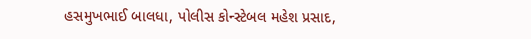હસમુખભાઈ બાલધા, પોલીસ કોન્સ્ટેબલ મહેશ પ્રસાદ,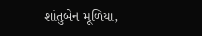શાંતુબેન મૂળિયા,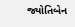જ્યોતિબેન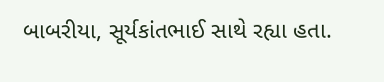બાબરીયા, સૂર્યકાંતભાઈ સાથે રહ્યા હતા.